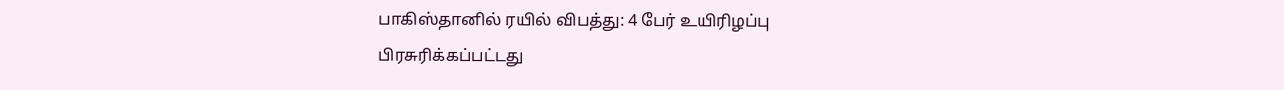பாகிஸ்தானில் ரயில் விபத்து: 4 பேர் உயிரிழப்பு
பிரசுரிக்கப்பட்டது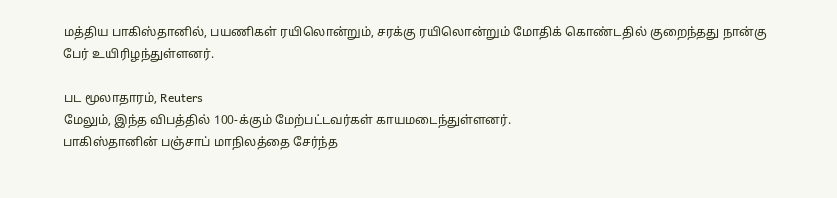மத்திய பாகிஸ்தானில், பயணிகள் ரயிலொன்றும், சரக்கு ரயிலொன்றும் மோதிக் கொண்டதில் குறைந்தது நான்கு பேர் உயிரிழந்துள்ளனர்.

பட மூலாதாரம், Reuters
மேலும், இந்த விபத்தில் 100-க்கும் மேற்பட்டவர்கள் காயமடைந்துள்ளனர்.
பாகிஸ்தானின் பஞ்சாப் மாநிலத்தை சேர்ந்த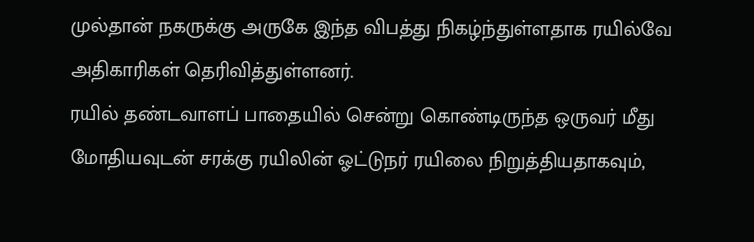முல்தான் நகருக்கு அருகே இந்த விபத்து நிகழ்ந்துள்ளதாக ரயில்வே அதிகாரிகள் தெரிவித்துள்ளனர்.
ரயில் தண்டவாளப் பாதையில் சென்று கொண்டிருந்த ஒருவர் மீது மோதியவுடன் சரக்கு ரயிலின் ஓட்டுநர் ரயிலை நிறுத்தியதாகவும்,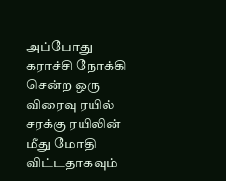அப்போது கராச்சி நோக்கி சென்ற ஒரு விரைவு ரயில் சரக்கு ரயிலின் மீது மோதி விட்டதாகவும்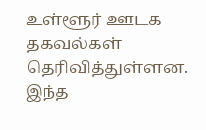உள்ளூர் ஊடக தகவல்கள் தெரிவித்துள்ளன.
இந்த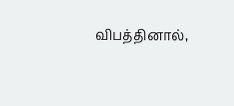விபத்தினால்,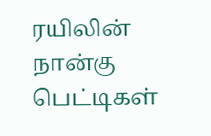ரயிலின் நான்கு பெட்டிகள்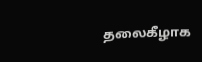தலைகீழாக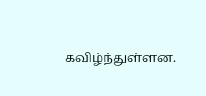கவிழ்ந்துள்ளன.